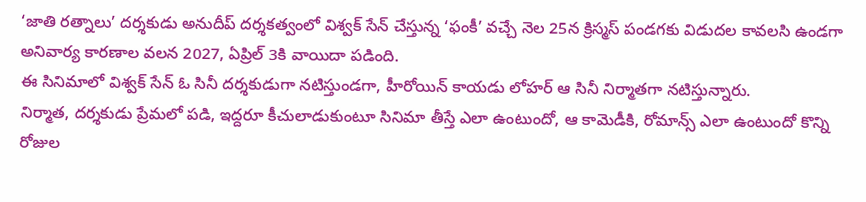‘జాతి రత్నాలు’ దర్శకుడు అనుదీప్ దర్శకత్వంలో విశ్వక్ సేన్ చేస్తున్న ‘ఫంకీ’ వచ్చే నెల 25న క్రిస్మస్ పండగకు విడుదల కావలసి ఉండగా అనివార్య కారణాల వలన 2027, ఏప్రిల్ 3కి వాయిదా పడింది.
ఈ సినిమాలో విశ్వక్ సేన్ ఓ సినీ దర్శకుడుగా నటిస్తుండగా, హీరోయిన్ కాయడు లోహర్ ఆ సినీ నిర్మాతగా నటిస్తున్నారు.
నిర్మాత, దర్శకుడు ప్రేమలో పడి, ఇద్దరూ కీచులాడుకుంటూ సినిమా తీస్తే ఎలా ఉంటుందో, ఆ కామెడీకి, రోమాన్స్ ఎలా ఉంటుందో కొన్ని రోజుల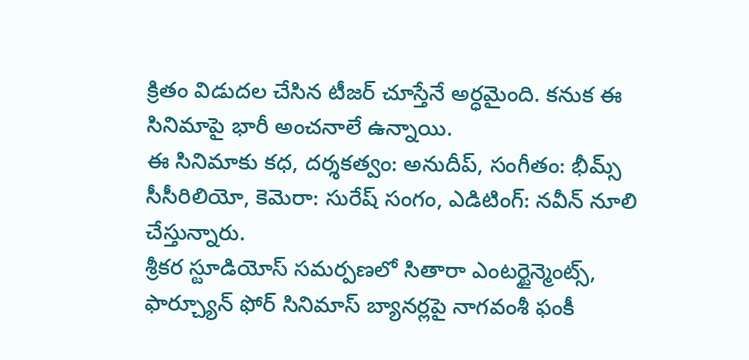క్రితం విడుదల చేసిన టీజర్ చూస్తేనే అర్ధమైంది. కనుక ఈ సినిమాపై భారీ అంచనాలే ఉన్నాయి.
ఈ సినిమాకు కధ, దర్శకత్వం: అనుదీప్, సంగీతం: భీమ్స్ సీసీరిలియో, కెమెరా: సురేష్ సంగం, ఎడిటింగ్: నవీన్ నూలి చేస్తున్నారు.
శ్రీకర స్టూడియోస్ సమర్పణలో సితారా ఎంటర్టైన్మెంట్స్, ఫార్చ్యూన్ ఫోర్ సినిమాస్ బ్యానర్లపై నాగవంశీ ఫంకీ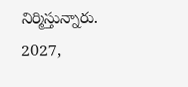నిర్మిస్తున్నారు. 2027,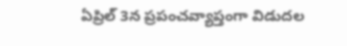ఏప్రిల్ 3న ప్రపంచవ్యాప్తంగా విడుదల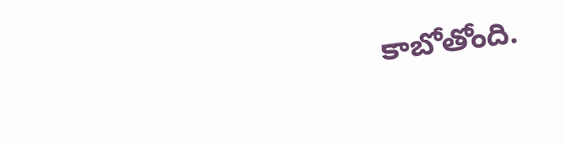కాబోతోంది.